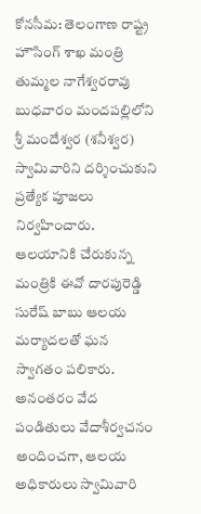కోనసీమ: తెలంగాణ రాష్ట్ర హౌసింగ్ శాఖ మంత్రి తుమ్మల నాగేశ్వరరావు బుధవారం మందపల్లిలోని శ్రీ మందేశ్వర (శనీశ్వర) స్వామివారిని దర్శించుకుని ప్రత్యేక పూజలు నిర్వహించారు. ఆలయానికి చేరుకున్న మంత్రికి ఈవో దారపురెడ్డి సురేష్ బాబు ఆలయ మర్యాదలతో ఘన స్వాగతం పలికారు. అనంతరం వేద పండితులు వేదాశీర్వచనం అందించగా, ఆలయ అధికారులు స్వామివారి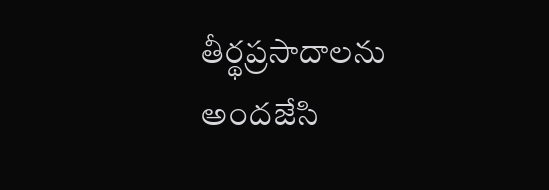తీర్థప్రసాదాలను అందజేసి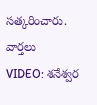సత్కరించారు.
వార్తలు
VIDEO: శనేశ్వర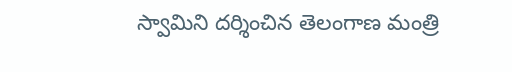స్వామిని దర్శించిన తెలంగాణ మంత్రి